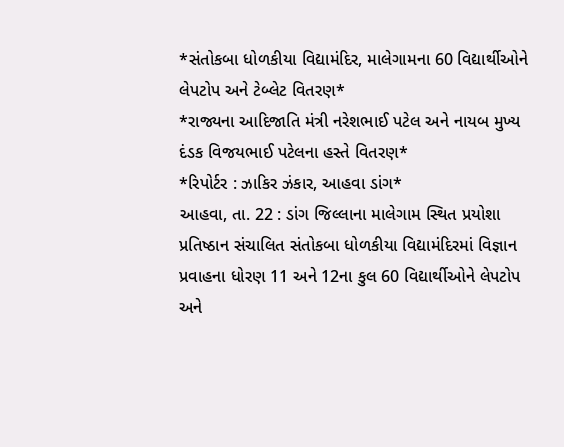*સંતોકબા ધોળકીયા વિદ્યામંદિર, માલેગામના 60 વિદ્યાર્થીઓને લેપટોપ અને ટેબ્લેટ વિતરણ*
*રાજ્યના આદિજાતિ મંત્રી નરેશભાઈ પટેલ અને નાયબ મુખ્ય દંડક વિજયભાઈ પટેલના હસ્તે વિતરણ*
*રિપોર્ટર : ઝાકિર ઝંકાર, આહવા ડાંગ*
આહવા, તા. 22 : ડાંગ જિલ્લાના માલેગામ સ્થિત પ્રયોશા પ્રતિષ્ઠાન સંચાલિત સંતોકબા ધોળકીયા વિદ્યામંદિરમાં વિજ્ઞાન પ્રવાહના ધોરણ 11 અને 12ના કુલ 60 વિદ્યાર્થીઓને લેપટોપ અને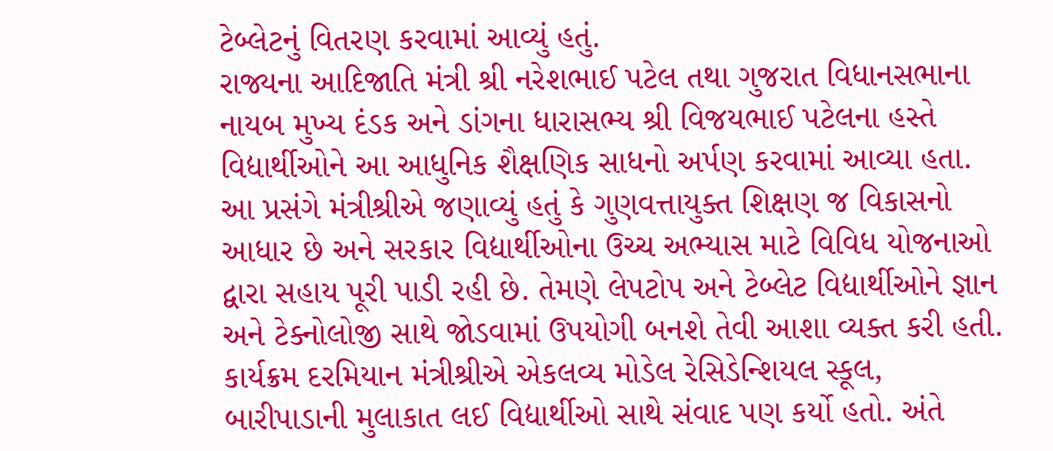ટેબ્લેટનું વિતરણ કરવામાં આવ્યું હતું.
રાજ્યના આદિજાતિ મંત્રી શ્રી નરેશભાઈ પટેલ તથા ગુજરાત વિધાનસભાના નાયબ મુખ્ય દંડક અને ડાંગના ધારાસભ્ય શ્રી વિજયભાઈ પટેલના હસ્તે વિદ્યાર્થીઓને આ આધુનિક શૈક્ષણિક સાધનો અર્પણ કરવામાં આવ્યા હતા.
આ પ્રસંગે મંત્રીશ્રીએ જણાવ્યું હતું કે ગુણવત્તાયુક્ત શિક્ષણ જ વિકાસનો આધાર છે અને સરકાર વિદ્યાર્થીઓના ઉચ્ચ અભ્યાસ માટે વિવિધ યોજનાઓ દ્વારા સહાય પૂરી પાડી રહી છે. તેમણે લેપટોપ અને ટેબ્લેટ વિદ્યાર્થીઓને જ્ઞાન અને ટેક્નોલોજી સાથે જોડવામાં ઉપયોગી બનશે તેવી આશા વ્યક્ત કરી હતી.
કાર્યક્રમ દરમિયાન મંત્રીશ્રીએ એકલવ્ય મોડેલ રેસિડેન્શિયલ સ્કૂલ, બારીપાડાની મુલાકાત લઈ વિદ્યાર્થીઓ સાથે સંવાદ પણ કર્યો હતો. અંતે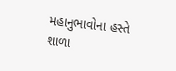મહાનુભાવોના હસ્તે શાળા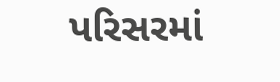પરિસરમાં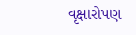વૃક્ષારોપણ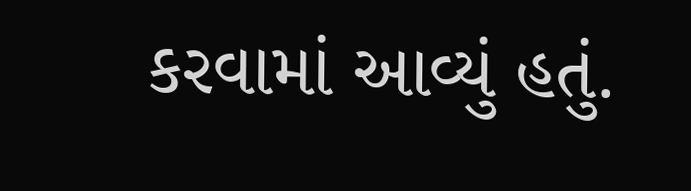કરવામાં આવ્યું હતું.